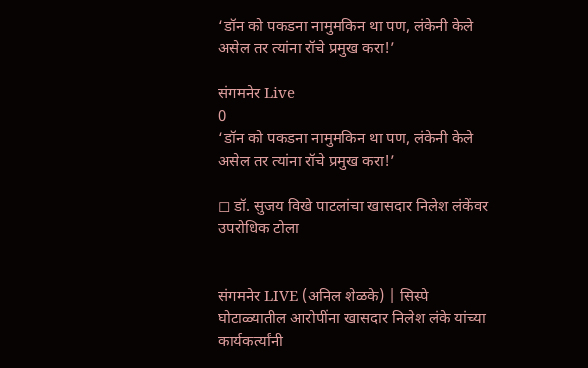‘डॉन को पकडना नामुमकिन था पण, लंकेनी केले असेल तर त्यांना रॉचे प्रमुख करा!’

संगमनेर Live
0
‘डॉन को पकडना नामुमकिन था पण, लंकेनी केले असेल तर त्यांना रॉचे प्रमुख करा!’

◻ डॉ. सुजय विखे पाटलांचा खासदार निलेश लंकेंवर उपरोधिक टोला


संगमनेर LIVE (अनिल शेळके) | सिस्पे घोटाळ्यातील आरोपींना खासदार निलेश लंके यांच्या कार्यकर्त्यांनी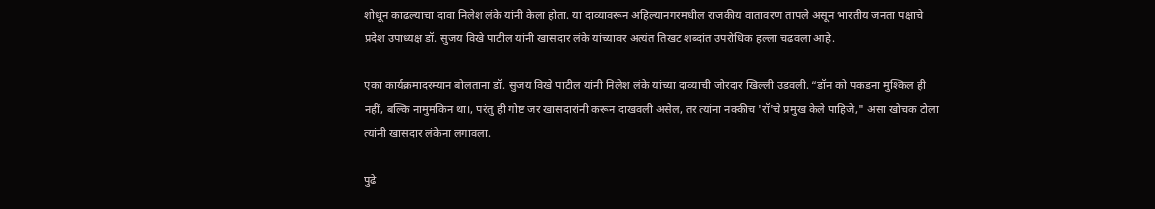शोधून काढल्याचा दावा निलेश लंके यांनी केला होता. या दाव्यावरून अहिल्यानगरमधील राजकीय वातावरण तापले असून भारतीय जनता पक्षाचे प्रदेश उपाध्यक्ष डॉ. सुजय विखे पाटील यांनी खासदार लंके यांच्यावर अत्यंत तिखट शब्दांत उपरोधिक हल्ला चढवला आहे.

एका कार्यक्रमादरम्यान बोलताना डॉ. सुजय विखे पाटील यांनी निलेश लंके यांच्या दाव्याची जोरदार खिल्ली उडवली. “डॉन को पकडना मुश्किल ही नहीं, बल्कि नामुमकिन था।, परंतु ही गोष्ट जर खासदारांनी करून दाखवली असेल, तर त्यांना नक्कीच 'रॉ'चे प्रमुख केले पाहिजे," असा खोचक टोला त्यांनी खासदार लंकेना लगावला.

पुढे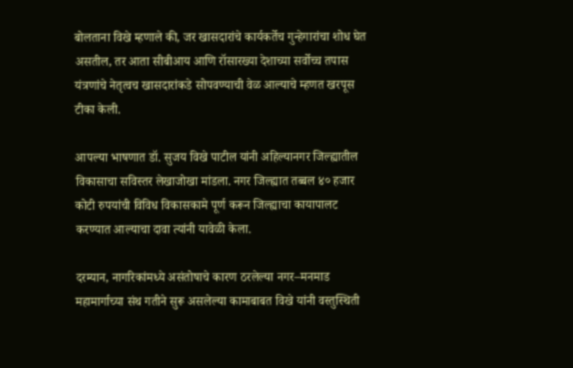बोलताना विखे म्हणाले की, जर खासदारांचे कार्यकर्तेच गुन्हेगारांचा शोध घेत असतील, तर आता सीबीआय आणि रॉसारख्या देशाच्या सर्वोच्च तपास यंत्रणांचे नेतृत्वच खासदारांकडे सोपवण्याची वेळ आल्याचे म्हणत खरपूस टीका केली.

आपल्या भाषणात डॉ. सुजय विखे पाटील यांनी अहिल्यानगर जिल्ह्यातील विकासाचा सविस्तर लेखाजोखा मांडला. नगर जिल्ह्यात तब्बल ४० हजार कोटी रुपयांची विविध विकासकामे पूर्ण करून जिल्ह्याचा कायापालट करण्यात आल्याचा दावा त्यांनी यावेळी केला.

दरम्यान, नागरिकांमध्ये असंतोषाचे कारण ठरलेल्या नगर–मनमाड महामार्गाच्या संथ गतीने सुरू असलेल्या कामाबाबत विखे यांनी वस्तुस्थिती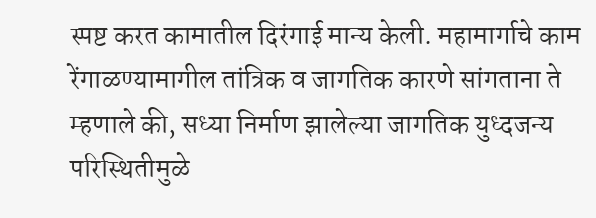स्पष्ट करत कामातील दिरंगाई मान्य केली. महामार्गाचे काम रेंगाळण्यामागील तांत्रिक व जागतिक कारणे सांगताना ते म्हणाले की, सध्या निर्माण झालेल्या जागतिक युध्दजन्य परिस्थितीमुळे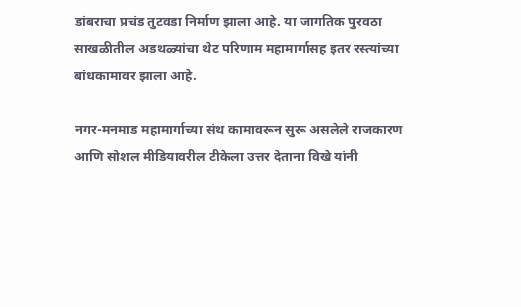डांबराचा प्रचंड तुटवडा निर्माण झाला आहे. या जागतिक पुरवठा साखळीतील अडथळ्यांचा थेट परिणाम महामार्गासह इतर रस्त्यांच्या बांधकामावर झाला आहे.

नगर-मनमाड महामार्गाच्या संथ कामावरून सुरू असलेले राजकारण आणि सोशल मीडियावरील टीकेला उत्तर देताना विखे यांनी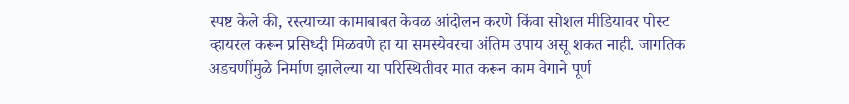स्पष्ट केले की, रस्त्याच्या कामाबाबत केवळ आंदोलन करणे किंवा सोशल मीडियावर पोस्ट व्हायरल करून प्रसिध्दी मिळवणे हा या समस्येवरचा अंतिम उपाय असू शकत नाही. जागतिक अडचणींमुळे निर्माण झालेल्या या परिस्थितीवर मात करून काम वेगाने पूर्ण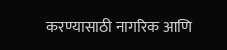करण्यासाठी नागरिक आणि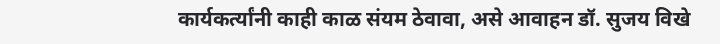कार्यकर्त्यांनी काही काळ संयम ठेवावा, असे आवाहन डॉ. सुजय विखे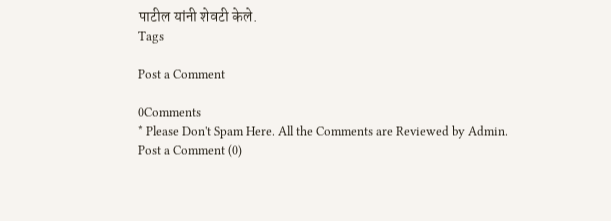पाटील यांनी शेवटी केले.
Tags

Post a Comment

0Comments
* Please Don't Spam Here. All the Comments are Reviewed by Admin.
Post a Comment (0)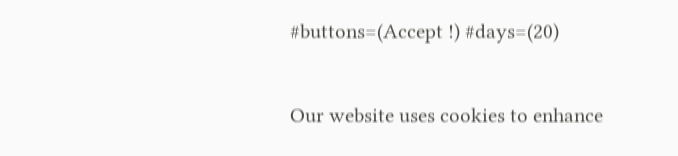#buttons=(Accept !) #days=(20)

Our website uses cookies to enhance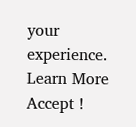your experience. Learn More
Accept !